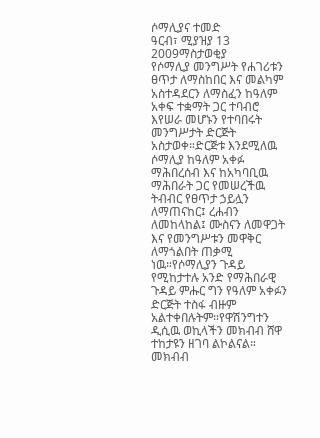ሶማሊያና ተመድ
ዓርብ፣ ሚያዝያ 13 2009ማስታወቂያ
የሶማሊያ መንግሥት የሐገሪቱን ፀጥታ ለማስከበር እና መልካም አስተዳደርን ለማስፈን ከዓለም አቀፍ ተቋማት ጋር ተባብሮ እየሠራ መሆኑን የተባበሩት መንግሥታት ድርጅት አስታወቀ።ድርጅቱ እንደሚለዉ ሶማሊያ ከዓለም አቀፉ ማሕበረሰብ እና ከአካባቢዉ ማሕበራት ጋር የመሠረችዉ ትብብር የፀጥታ ኃይሏን ለማጠናከር፤ ረሐብን ለመከላከል፤ ሙስናን ለመዋጋት እና የመንግሥቱን መዋቅር ለማጎልበት ጠቃሚ ነዉ።የሶማሊያን ጉዳይ የሚከታተሉ አንድ የማሕበራዊ ጉዳይ ምሑር ግን የዓለም አቀፉን ድርጅት ተስፋ ብዙም አልተቀበሉትም።የዋሽንግተን ዲሲዉ ወኪላችን መክብብ ሸዋ ተከታዩን ዘገባ ልኮልናል።
መክብብ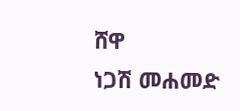ሸዋ
ነጋሽ መሐመድ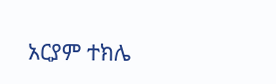አርያም ተክሌ